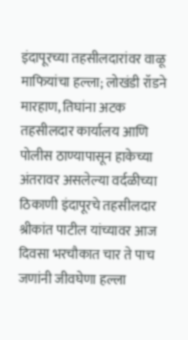इंदापूरच्या तहसीलदारांवर वाळू माफियांचा हल्ला; लोखंडी रॉडने मारहाण, तिघांना अटक
तहसीलदार कार्यालय आणि पोलीस ठाण्यापासून हाकेच्या अंतरावर असलेल्या वर्दळीच्या ठिकाणी इंदापूरचे तहसीलदार श्रीकांत पाटील यांच्यावर आज दिवसा भरचौकात चार ते पाच जणांनी जीवघेणा हल्ला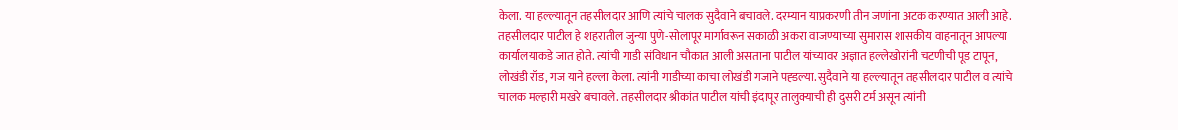केला. या हल्ल्यातून तहसीलदार आणि त्यांचे चालक सुदैवाने बचावले. दरम्यान याप्रकरणी तीन जणांना अटक करण्यात आली आहे.
तहसीलदार पाटील हे शहरातील जुन्या पुणे-सोलापूर मार्गावरून सकाळी अकरा वाजण्याच्या सुमारास शासकीय वाहनातून आपल्या कार्यालयाकडे जात होते. त्यांची गाडी संविधान चौकात आली असताना पाटील यांच्यावर अज्ञात हल्लेखोरांनी चटणीची पूड टापून, लोखंडी रॉड, गज याने हल्ला केला. त्यांनी गाडीच्या काचा लोखंडी गजाने पह्डल्या. सुदैवाने या हल्ल्यातून तहसीलदार पाटील व त्यांचे चालक मल्हारी मखरे बचावले. तहसीलदार श्रीकांत पाटील यांची इंदापूर तालुक्याची ही दुसरी टर्म असून त्यांनी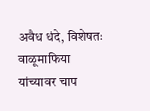अवैध धंदे, विशेषतः वाळूमाफिया यांच्यावर चाप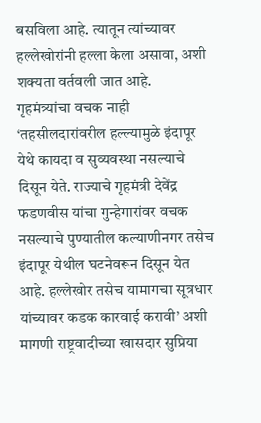बसविला आहे. त्यातून त्यांच्यावर हल्लेखोरांनी हल्ला केला असावा, अशी शक्यता वर्तवली जात आहे.
गृहमंत्र्यांचा वचक नाही
‘तहसीलदारांवरील हल्ल्यामुळे इंदापूर येथे कायदा व सुव्यवस्था नसल्याचे दिसून येते. राज्याचे गृहमंत्री देवेंद्र फडणवीस यांचा गुन्हेगारांवर वचक नसल्याचे पुण्यातील कल्याणीनगर तसेच इंदापूर येथील घटनेवरून दिसून येत आहे. हल्लेखोर तसेच यामागचा सूत्रधार यांच्यावर कडक कारवाई करावी’ अशी मागणी राष्ट्रवादीच्या खासदार सुप्रिया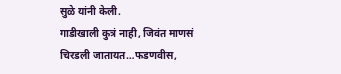सुळे यांनी केली.
गाडीखाली कुत्रं नाही, जिवंत माणसं चिरडली जातायत…फडणवीस,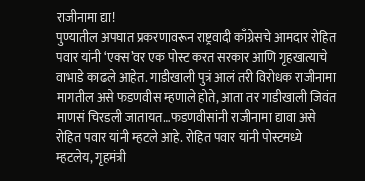राजीनामा द्या!
पुण्यातील अपघात प्रकरणावरून राष्ट्रवादी काँग्रेसचे आमदार रोहित पवार यांनी ‘एक्स’वर एक पोस्ट करत सरकार आणि गृहखात्याचे वाभाडे काढले आहेत. गाडीखाली पुत्रं आलं तरी विरोधक राजीनामा मागतील असे फडणवीस म्हणाले होते, आता तर गाडीखाली जिवंत माणसं चिरडली जातायत…फडणवीसांनी राजीनामा द्यावा असे रोहित पवार यांनी म्हटले आहे. रोहित पवार यांनी पोस्टमध्ये म्हटलेय, गृहमंत्री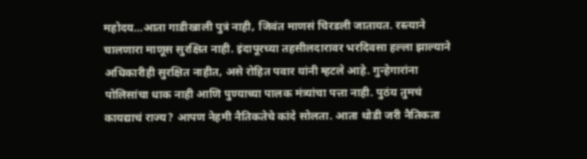महोदय…आता गाडीखाली पुत्रं नाही, जिवंत माणसं चिरडली जातायत. रस्त्याने चालणारा माणूस सुरक्षित नाही. इंदापूरच्या तहसीलदारावर भरदिवसा हल्ला झाल्याने अधिकारीही सुरक्षित नाहीत, असे रोहित पवार यांनी म्हटले आहे. गुन्हेगारांना पोलिसांचा धाक नाही आणि पुण्याच्या पालक मंत्र्यांचा पत्ता नाही. पुठंय तुमचं कायद्याचं राज्य? आपण नेहमी नैतिकतेचे कांदे सोलता. आता थोडी जरी नैतिकता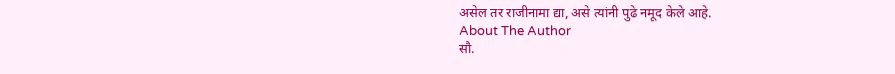असेल तर राजीनामा द्या, असे त्यांनी पुढे नमूद केले आहे.
About The Author
सौ.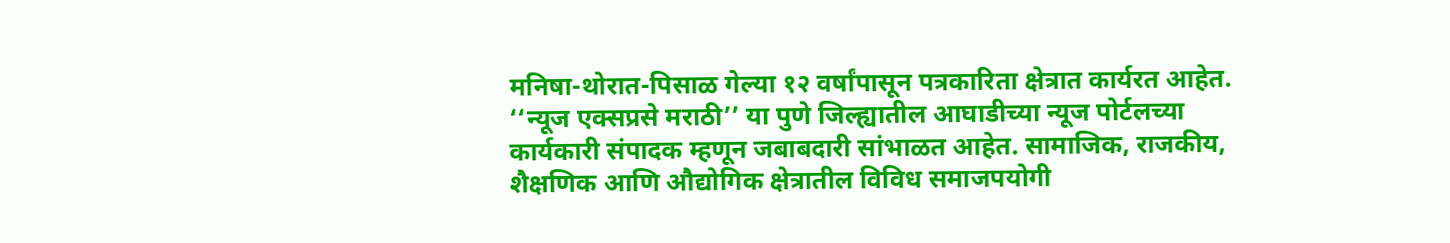मनिषा-थोरात-पिसाळ गेल्या १२ वर्षांपासून पत्रकारिता क्षेत्रात कार्यरत आहेत. ‘‘न्यूज एक्सप्रसे मराठी’’ या पुणे जिल्ह्यातील आघाडीच्या न्यूज पोर्टलच्या कार्यकारी संपादक म्हणून जबाबदारी सांभाळत आहेत. सामाजिक, राजकीय, शैक्षणिक आणि औद्योगिक क्षेत्रातील विविध समाजपयोगी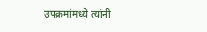उपक्रमांमध्ये त्यांनी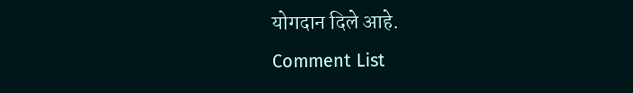योगदान दिले आहे.
Comment List